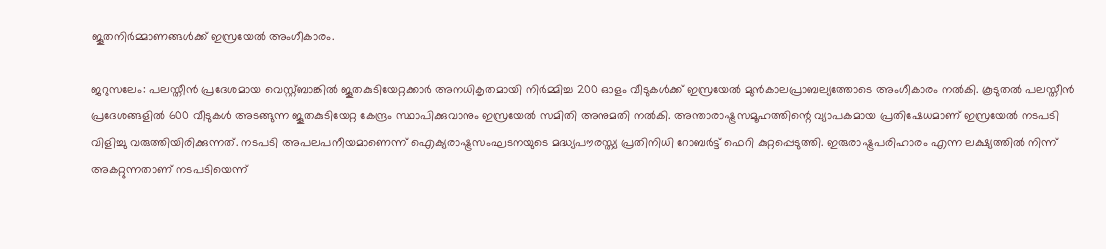ജൂതനിര്‍മ്മാണങ്ങള്‍ക്ക് ഇസ്രയേല്‍ അംഗീകാരം.

ജറുസലേം: പലസ്തീന്‍ പ്രദേശമായ വെസ്റ്റ്ബാങ്കില്‍ ജൂതകുടിയേറ്റക്കാര്‍ അനധികൃതമായി നിര്‍മ്മിച്ച 200 ഓളം വീടുകള്‍ക്ക് ഇസ്രയേല്‍ മുന്‍കാലപ്രാബല്യത്തോടെ അംഗീകാരം നല്‍കി. കൂടുതല്‍ പലസ്തീന്‍ പ്രദേശങ്ങളില്‍ 600 വീടുകള്‍ അടങ്ങുന്ന ജൂതകുടിയേറ്റ കേന്ദ്രം സ്ഥാപിക്കുവാനും ഇസ്രയേല്‍ സമിതി അനുമതി നല്‍കി. അന്താരാഷ്ട്രസമൂഹത്തിന്റെ വ്യാപകമായ പ്രതിഷേധമാണ് ഇസ്രയേല്‍ നടപടി വിളിച്ചു വരുത്തിയിരിക്കുന്നത്. നടപടി അപലപനീയമാണെന്ന് ഐക്യരാഷ്ട്രസംഘടനയുടെ മദ്ധ്യപൗരസ്ത്യ പ്രതിനിധി റോബര്‍ട്ട് ഫെറി കുറ്റപ്പെടുത്തി. ഇരുരാഷ്ട്രപരിഹാരം എന്ന ലക്ഷ്യത്തില്‍ നിന്ന് അകറ്റുന്നതാണ് നടപടിയെന്ന്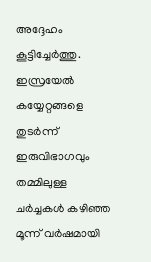അദ്ദേഹം കൂട്ടിച്ചേര്‍ത്തു. ഇസ്രയേല്‍ കയ്യേറ്റങ്ങളെ തുടര്‍ന്ന് ഇരുവിഭാഗവും തമ്മിലുള്ള ചര്‍ച്ചകള്‍ കഴിഞ്ഞ മൂന്ന് വര്‍ഷമായി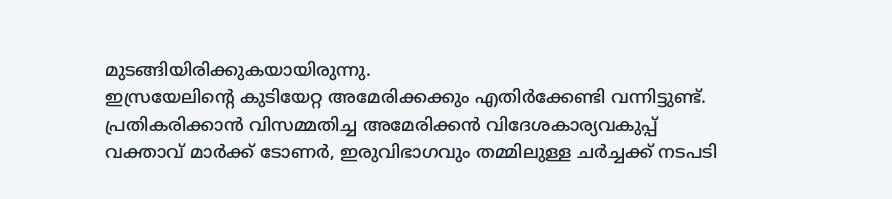മുടങ്ങിയിരിക്കുകയായിരുന്നു.
ഇസ്രയേലിന്റെ കുടിയേറ്റ അമേരിക്കക്കും എതിര്‍ക്കേണ്ടി വന്നിട്ടുണ്ട്. പ്രതികരിക്കാന്‍ വിസമ്മതിച്ച അമേരിക്കന്‍ വിദേശകാര്യവകുപ്പ് വക്താവ് മാര്‍ക്ക് ടോണര്‍, ഇരുവിഭാഗവും തമ്മിലുള്ള ചര്‍ച്ചക്ക് നടപടി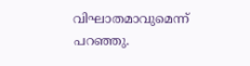വിഘാതമാവുമെന്ന് പറഞ്ഞു.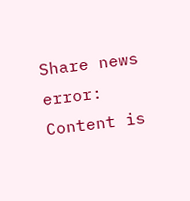Share news
error: Content is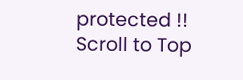protected !!
Scroll to Top